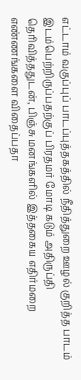எட்டாம் வகுப்புப் பாடப்புத்தகத்தில் நீதித்துறை ஊழல் குறித்த பாடம் இடம்பெற்றிருப்பதற்குப் பிரதமர் மோடி கடும் அதிருப்தி தெரிவித்ததுடன், பிஞ்சு மனங்களில் இத்தகைய எதிர்மறை எண்ணங்களை விதைப்பதா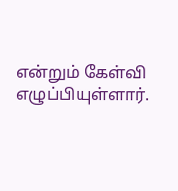என்றும் கேள்வி எழுப்பியுள்ளார்.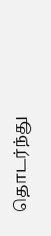தொடர்ந்து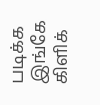படிக்க இங்கே கிளிக்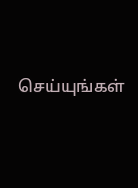செய்யுங்கள்